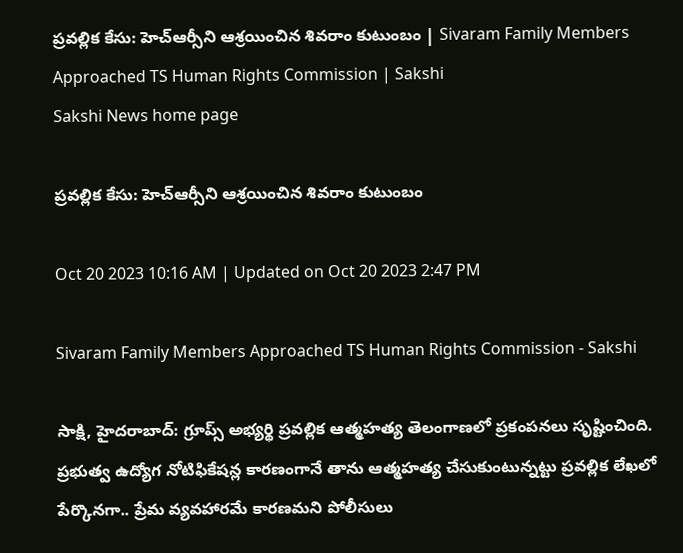ప్రవల్లిక కేసు: హెచ్‌ఆర్సీని ఆశ్రయించిన శివరాం కుటుంబం | Sivaram Family Members Approached TS Human Rights Commission | Sakshi
Sakshi News home page

ప్రవల్లిక కేసు: హెచ్‌ఆర్సీని ఆశ్రయించిన శివరాం కుటుంబం

Oct 20 2023 10:16 AM | Updated on Oct 20 2023 2:47 PM

Sivaram Family Members Approached TS Human Rights Commission - Sakshi

సాక్షి, హైదరాబాద్‌: గ్రూప్స్‌ అభ్యర్థి ప్రవల్లిక ఆత్మహత్య తెలంగాణలో ప్రకంపనలు సృష్టించింది. ప్రభుత్వ ఉద్యోగ నోటిఫికేషన్ల కారణంగానే తాను ఆత్మహత్య చేసుకుంటున్నట్టు ప్రవల్లిక లేఖలో పేర్కొనగా.. ప్రేమ వ్యవహారమే కారణమని పోలీసులు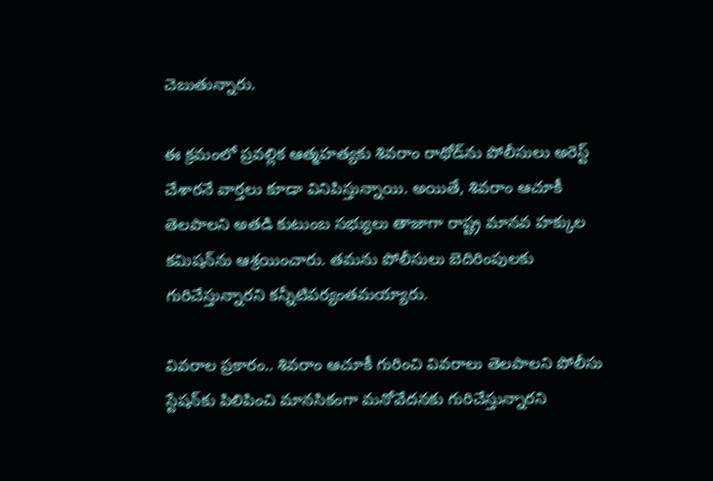చెబుతున్నారు.

ఈ క్రమంలో ప్రవల్లిక ఆత్మహత్యకు శివరాం రాథోడ్‌ను పోలీసులు అరెస్ట్‌ చేశారనే వార్తలు కూడా వినిపిస్తున్నాయి. అయితే, శివరాం ఆచూకీ తెలపాలని అతడి కుటుంబ సభ్యులు తాజాగా రాష్ట్ర మానవ హక్కుల కమిషన్‌ను ఆశ్రయించారు. తమను పోలీసులు బెదిరింపులకు గురిచేస్తున్నారని కన్నీటిపర్యంతమయ్యారు.

వివరాల ప్రకారం.. శివరాం ఆచూకీ గురించి వివరాలు తెలపాలని పోలీసు స్టేషన్‌కు పిలిపించి మానసికంగా మనోవేదనకు గురిచేస్తున్నారని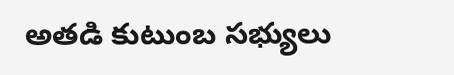అతడి కుటుంబ సభ్యులు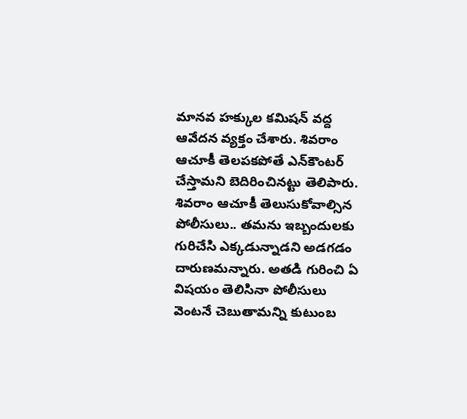మానవ హక్కుల కమిషన్‌ వద్ద ఆవేదన వ్యక్తం చేశారు. శివరాం ఆచూకీ తెలపకపోతే ఎన్‌కౌంటర్‌ చేస్తామని బెదిరించినట్టు తెలిపారు. శివరాం ఆచూకీ తెలుసుకోవాల్సిన పోలీసులు.. తమను ఇబ్బందులకు గురిచేసి ఎక్కడున్నాడని అడగడం దారుణమన్నారు. అతడి గురించి ఏ విషయం తెలిసినా పోలీసులు వెంటనే చెబుతామన్ని కుటుంబ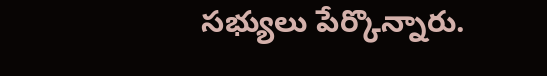సభ్యులు పేర్కొన్నారు.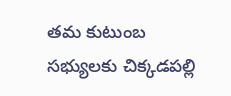తమ కుటుంబ సభ్యులకు చిక్కడపల్లి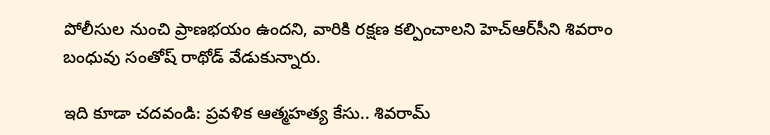పోలీసుల నుంచి ప్రాణభయం ఉందని, వారికి రక్షణ కల్పించాలని హెచ్‌ఆర్‌సీని శివరాం బంధువు సంతోష్‌ రాథోడ్‌ వేడుకున్నారు.

ఇది కూడా చదవండి: ప్రవళిక ఆత్మహత్య కేసు.. శివరామ్‌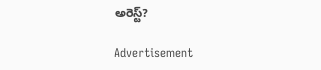అరెస్ట్‌?

Advertisement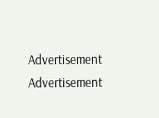Advertisement
Advertisement